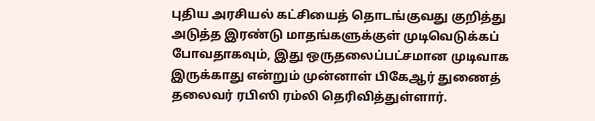புதிய அரசியல் கட்சியைத் தொடங்குவது குறித்து அடுத்த இரண்டு மாதங்களுக்குள் முடிவெடுக்கப் போவதாகவும், இது ஒருதலைப்பட்சமான முடிவாக இருக்காது என்றும் முன்னாள் பிகேஆர் துணைத் தலைவர் ரபிஸி ரம்லி தெரிவித்துள்ளார்.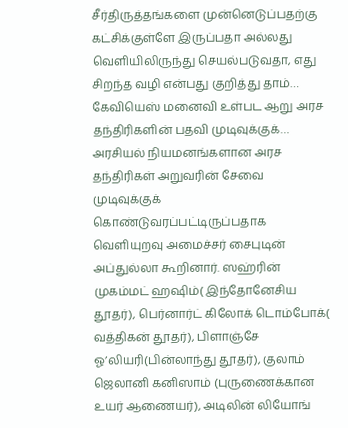சீர்திருத்தங்களை முன்னெடுப்பதற்கு கட்சிக்குள்ளே இருப்பதா அல்லது வெளியிலிருந்து செயல்படுவதா, எது சிறந்த வழி என்பது குறித்து தாம்…
கேவியெஸ் மனைவி உள்பட ஆறு அரச தந்திரிகளின் பதவி முடிவுக்குக்…
அரசியல் நியமனங்களான அரச தந்திரிகள் அறுவரின் சேவை முடிவுக்குக் கொண்டுவரப்பட்டிருப்பதாக வெளியுறவு அமைச்சர் சைபுடின் அப்துல்லா கூறினார். ஸஹ்ரின் முகம்மட் ஹஷிம்( இந்தோனேசிய தூதர்), பெர்னார்ட் கிலோக் டொம்போக்( வத்திகன் தூதர்), பிளாஞ்சே ஓ’லியரி(பின்லாந்து தூதர்), குலாம் ஜெலானி கனிஸாம் (புருணைக்கான உயர் ஆணையர்), அடிலின் லியோங்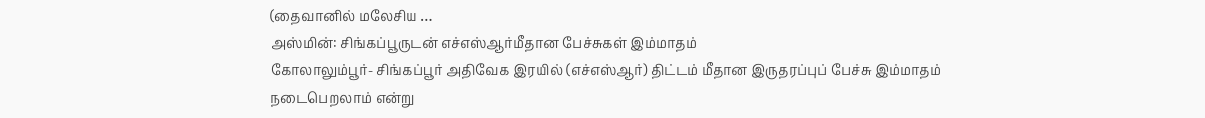(தைவானில் மலேசிய …
அஸ்மின்: சிங்கப்பூருடன் எச்எஸ்ஆர்மீதான பேச்சுகள் இம்மாதம்
கோலாலும்பூர்- சிங்கப்பூர் அதிவேக இரயில் (எச்எஸ்ஆர்) திட்டம் மீதான இருதரப்புப் பேச்சு இம்மாதம் நடைபெறலாம் என்று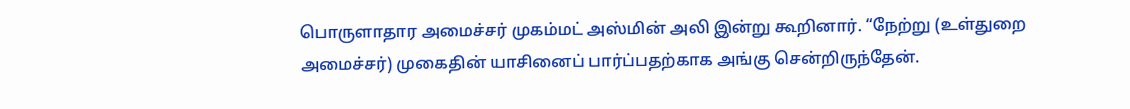பொருளாதார அமைச்சர் முகம்மட் அஸ்மின் அலி இன்று கூறினார். “நேற்று (உள்துறை அமைச்சர்) முகைதின் யாசினைப் பார்ப்பதற்காக அங்கு சென்றிருந்தேன்.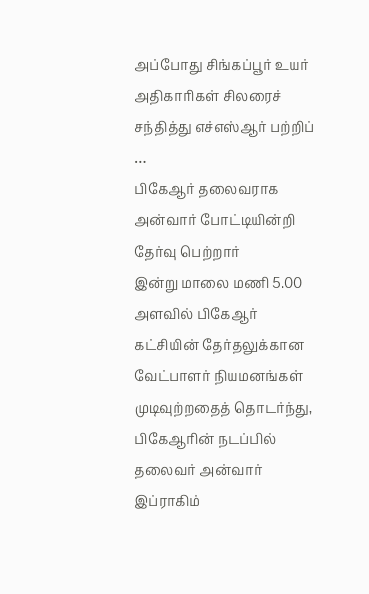அப்போது சிங்கப்பூர் உயர் அதிகாரிகள் சிலரைச் சந்தித்து எச்எஸ்ஆர் பற்றிப் …
பிகேஆர் தலைவராக அன்வார் போட்டியின்றி தேர்வு பெற்றார்
இன்று மாலை மணி 5.00 அளவில் பிகேஆர் கட்சியின் தேர்தலுக்கான வேட்பாளர் நியமனங்கள் முடிவுற்றதைத் தொடர்ந்து, பிகேஆரின் நடப்பில் தலைவர் அன்வார் இப்ராகிம்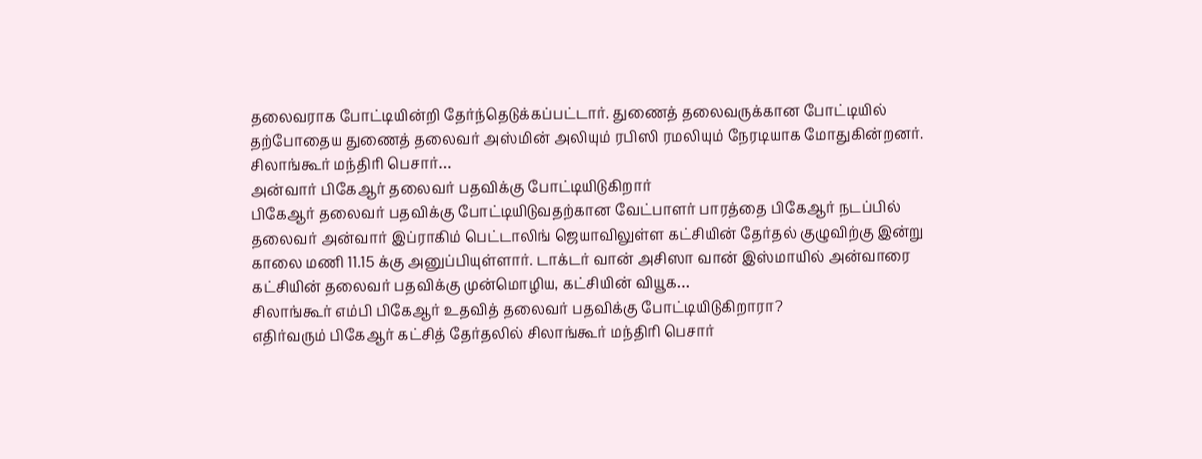தலைவராக போட்டியின்றி தேர்ந்தெடுக்கப்பட்டார். துணைத் தலைவருக்கான போட்டியில் தற்போதைய துணைத் தலைவர் அஸ்மின் அலியும் ரபிஸி ரமலியும் நேரடியாக மோதுகின்றனர். சிலாங்கூர் மந்திரி பெசார்…
அன்வார் பிகேஆர் தலைவர் பதவிக்கு போட்டியிடுகிறார்
பிகேஆர் தலைவர் பதவிக்கு போட்டியிடுவதற்கான வேட்பாளர் பாரத்தை பிகேஆர் நடப்பில் தலைவர் அன்வார் இப்ராகிம் பெட்டாலிங் ஜெயாவிலுள்ள கட்சியின் தேர்தல் குழுவிற்கு இன்று காலை மணி 11.15 க்கு அனுப்பியுள்ளார். டாக்டர் வான் அசிஸா வான் இஸ்மாயில் அன்வாரை கட்சியின் தலைவர் பதவிக்கு முன்மொழிய, கட்சியின் வியூக…
சிலாங்கூர் எம்பி பிகேஆர் உதவித் தலைவர் பதவிக்கு போட்டியிடுகிறாரா?
எதிர்வரும் பிகேஆர் கட்சித் தேர்தலில் சிலாங்கூர் மந்திரி பெசார்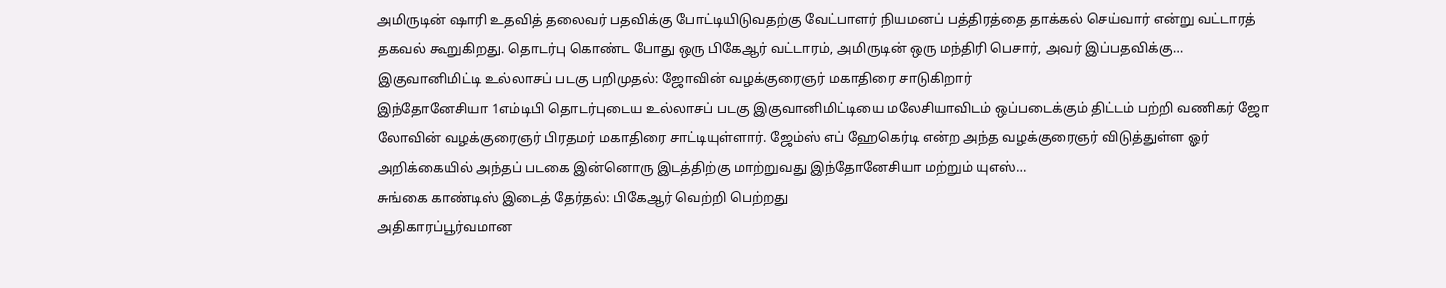அமிருடின் ஷாரி உதவித் தலைவர் பதவிக்கு போட்டியிடுவதற்கு வேட்பாளர் நியமனப் பத்திரத்தை தாக்கல் செய்வார் என்று வட்டாரத் தகவல் கூறுகிறது. தொடர்பு கொண்ட போது ஒரு பிகேஆர் வட்டாரம், அமிருடின் ஒரு மந்திரி பெசார், அவர் இப்பதவிக்கு…
இகுவானிமிட்டி உல்லாசப் படகு பறிமுதல்: ஜோவின் வழக்குரைஞர் மகாதிரை சாடுகிறார்
இந்தோனேசியா 1எம்டிபி தொடர்புடைய உல்லாசப் படகு இகுவானிமிட்டியை மலேசியாவிடம் ஒப்படைக்கும் திட்டம் பற்றி வணிகர் ஜோ லோவின் வழக்குரைஞர் பிரதமர் மகாதிரை சாட்டியுள்ளார். ஜேம்ஸ் எப் ஹேகெர்டி என்ற அந்த வழக்குரைஞர் விடுத்துள்ள ஓர் அறிக்கையில் அந்தப் படகை இன்னொரு இடத்திற்கு மாற்றுவது இந்தோனேசியா மற்றும் யுஎஸ்…
சுங்கை காண்டிஸ் இடைத் தேர்தல்: பிகேஆர் வெற்றி பெற்றது
அதிகாரப்பூர்வமான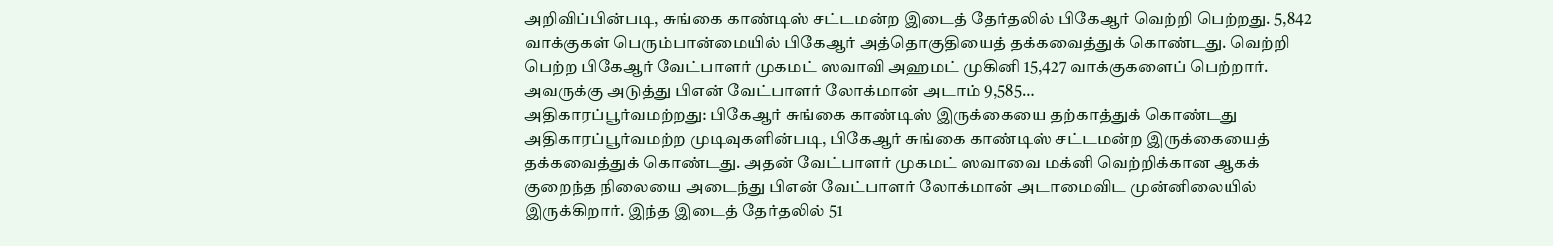அறிவிப்பின்படி, சுங்கை காண்டிஸ் சட்டமன்ற இடைத் தேர்தலில் பிகேஆர் வெற்றி பெற்றது. 5,842 வாக்குகள் பெரும்பான்மையில் பிகேஆர் அத்தொகுதியைத் தக்கவைத்துக் கொண்டது. வெற்றி பெற்ற பிகேஆர் வேட்பாளர் முகமட் ஸவாவி அஹமட் முகினி 15,427 வாக்குகளைப் பெற்றார். அவருக்கு அடுத்து பிஎன் வேட்பாளர் லோக்மான் அடாம் 9,585…
அதிகாரப்பூர்வமற்றது: பிகேஆர் சுங்கை காண்டிஸ் இருக்கையை தற்காத்துக் கொண்டது
அதிகாரப்பூர்வமற்ற முடிவுகளின்படி, பிகேஆர் சுங்கை காண்டிஸ் சட்டமன்ற இருக்கையைத் தக்கவைத்துக் கொண்டது. அதன் வேட்பாளர் முகமட் ஸவாவை மக்னி வெற்றிக்கான ஆகக் குறைந்த நிலையை அடைந்து பிஎன் வேட்பாளர் லோக்மான் அடாமைவிட முன்னிலையில் இருக்கிறார். இந்த இடைத் தேர்தலில் 51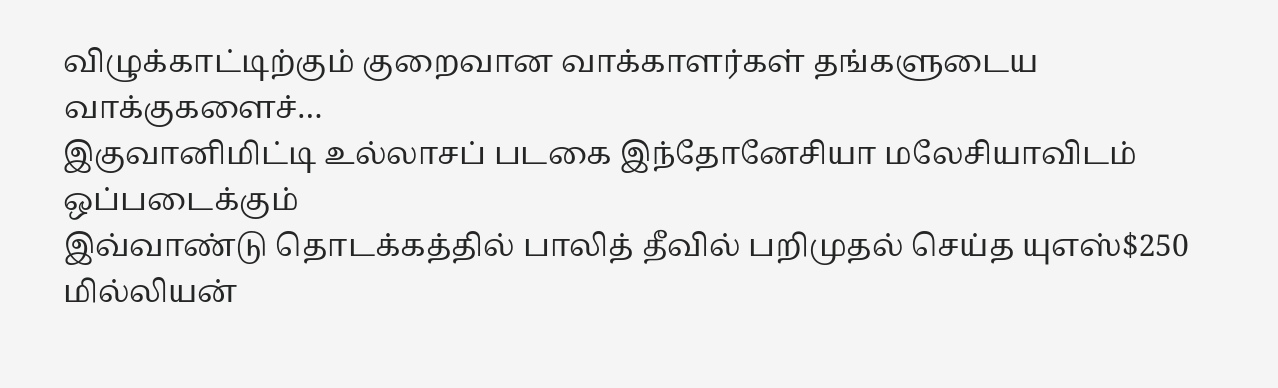விழுக்காட்டிற்கும் குறைவான வாக்காளர்கள் தங்களுடைய வாக்குகளைச்…
இகுவானிமிட்டி உல்லாசப் படகை இந்தோனேசியா மலேசியாவிடம் ஒப்படைக்கும்
இவ்வாண்டு தொடக்கத்தில் பாலித் தீவில் பறிமுதல் செய்த யுஎஸ்$250 மில்லியன்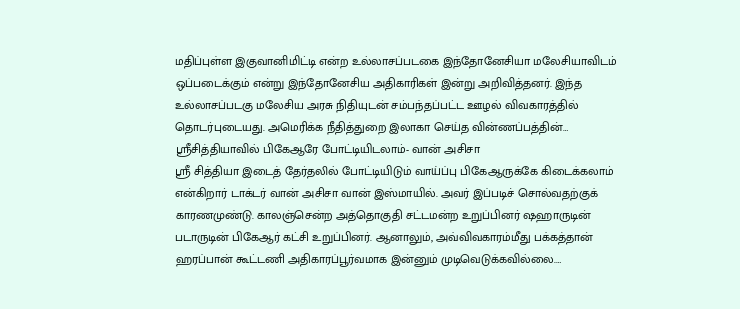மதிப்புள்ள இகுவானிமிட்டி என்ற உல்லாசப்படகை இந்தோனேசியா மலேசியாவிடம் ஒப்படைக்கும் என்று இந்தோனேசிய அதிகாரிகள் இன்று அறிவித்தனர். இந்த உல்லாசப்படகு மலேசிய அரசு நிதியுடன் சம்பந்தப்பட்ட ஊழல் விவகாரத்தில் தொடர்புடையது. அமெரிக்க நீதித்துறை இலாகா செய்த வின்ணப்பத்தின்…
ஸ்ரீசித்தியாவில் பிகேஆரே போட்டியிடலாம்- வான் அசிசா
ஸ்ரீ சித்தியா இடைத் தேர்தலில் போட்டியிடும் வாய்ப்பு பிகேஆருக்கே கிடைக்கலாம் என்கிறார் டாக்டர் வான் அசிசா வான் இஸ்மாயில். அவர் இப்படிச் சொல்வதற்குக் காரணமுண்டு. காலஞ்சென்ற அத்தொகுதி சட்டமன்ற உறுப்பினர் ஷஹாருடின் படாருடின் பிகேஆர் கட்சி உறுப்பினர். ஆனாலும், அவ்விவகாரம்மீது பக்கத்தான் ஹரப்பான் கூட்டணி அதிகாரப்பூர்வமாக இன்னும் முடிவெடுக்கவில்லை.…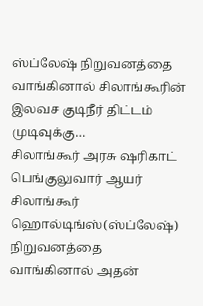ஸ்ப்லேஷ் நிறுவனத்தை வாங்கினால் சிலாங்கூரின் இலவச குடிநீர் திட்டம் முடிவுக்கு…
சிலாங்கூர் அரசு ஷரிகாட் பெங்குலுவார் ஆயர் சிலாங்கூர் ஹொல்டிங்ஸ்(ஸ்ப்லேஷ்) நிறுவனத்தை வாங்கினால் அதன்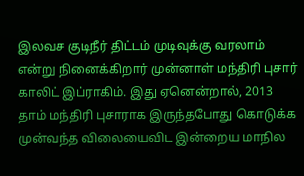இலவச குடிநீர் திட்டம் முடிவுக்கு வரலாம் என்று நினைக்கிறார் முன்னாள் மந்திரி புசார் காலிட் இப்ராகிம். இது ஏனென்றால், 2013 தாம் மந்திரி புசாராக இருந்தபோது கொடுக்க முன்வந்த விலையைவிட இன்றைய மாநில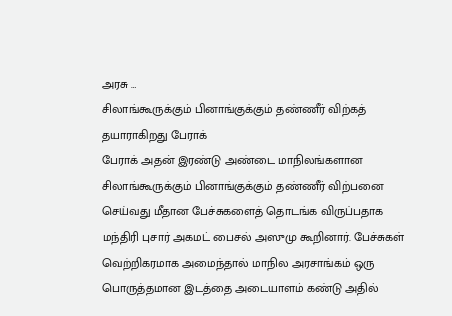அரசு …
சிலாங்கூருக்கும் பினாங்குக்கும் தண்ணீர் விற்கத் தயாராகிறது பேராக்
பேராக் அதன் இரண்டு அண்டை மாநிலங்களான சிலாங்கூருக்கும் பினாங்குக்கும் தண்ணீர் விற்பனை செய்வது மீதான பேச்சுகளைத் தொடங்க விருப்பதாக மந்திரி புசார் அகமட் பைசல் அஸுமு கூறினார். பேச்சுகள் வெற்றிகரமாக அமைந்தால் மாநில அரசாங்கம் ஒரு பொருத்தமான இடத்தை அடையாளம் கண்டு அதில்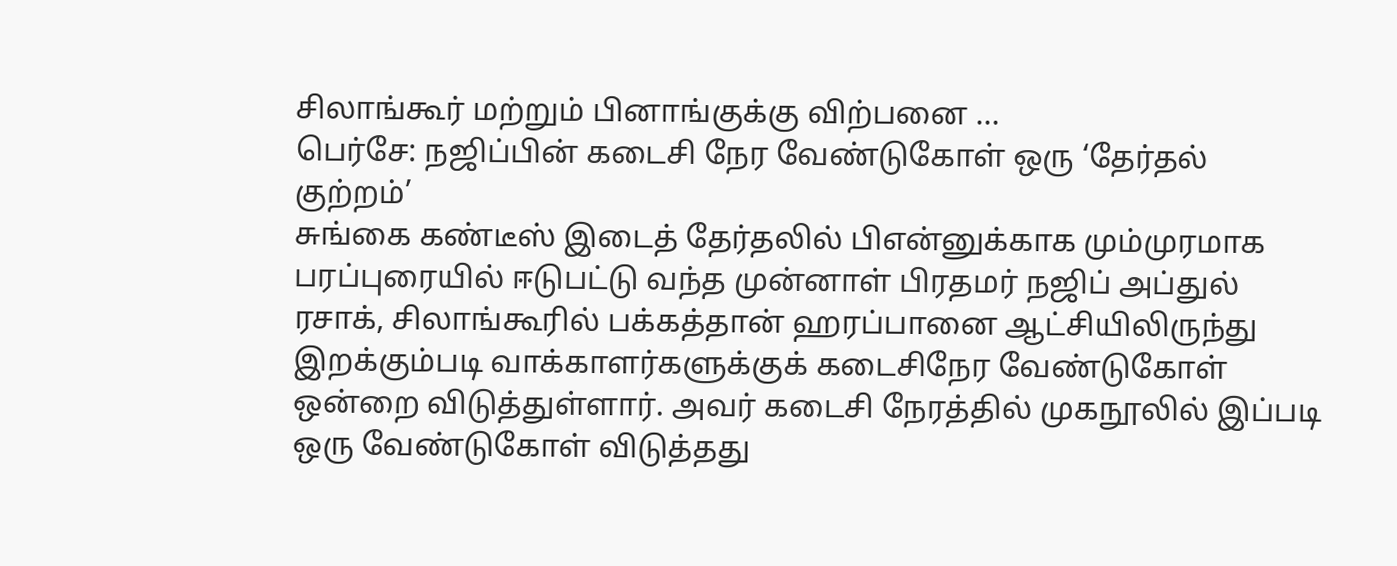சிலாங்கூர் மற்றும் பினாங்குக்கு விற்பனை …
பெர்சே: நஜிப்பின் கடைசி நேர வேண்டுகோள் ஒரு ‘தேர்தல் குற்றம்’
சுங்கை கண்டீஸ் இடைத் தேர்தலில் பிஎன்னுக்காக மும்முரமாக பரப்புரையில் ஈடுபட்டு வந்த முன்னாள் பிரதமர் நஜிப் அப்துல் ரசாக், சிலாங்கூரில் பக்கத்தான் ஹரப்பானை ஆட்சியிலிருந்து இறக்கும்படி வாக்காளர்களுக்குக் கடைசிநேர வேண்டுகோள் ஒன்றை விடுத்துள்ளார். அவர் கடைசி நேரத்தில் முகநூலில் இப்படி ஒரு வேண்டுகோள் விடுத்தது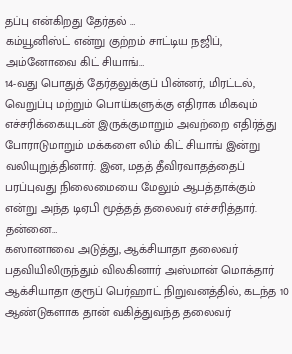தப்பு என்கிறது தேர்தல் …
கம்யூனிஸ்ட் என்று குற்றம் சாட்டிய நஜிப், அம்னோவை கிட் சியாங்…
14-வது பொதுத் தேர்தலுக்குப் பின்னர், மிரட்டல், வெறுப்பு மற்றும் பொய்களுக்கு எதிராக மிகவும் எச்சரிக்கையுடன் இருக்குமாறும் அவற்றை எதிர்த்து போராடுமாறும் மக்களை லிம் கிட் சியாங் இன்று வலியுறுத்தினார். இன, மதத் தீவிரவாதத்தைப் பரப்புவது நிலைமையை மேலும் ஆபத்தாக்கும் என்று அந்த டிஏபி மூத்தத் தலைவர் எச்சரித்தார். தன்னை…
கஸானாவை அடுத்து, ஆக்சியாதா தலைவர் பதவியிலிருந்தும் விலகினார் அஸ்மான் மொக்தார்
ஆக்சியாதா குரூப் பெர்ஹாட் நிறுவனத்தில், கடந்த 10 ஆண்டுகளாக தான் வகித்துவந்த தலைவர்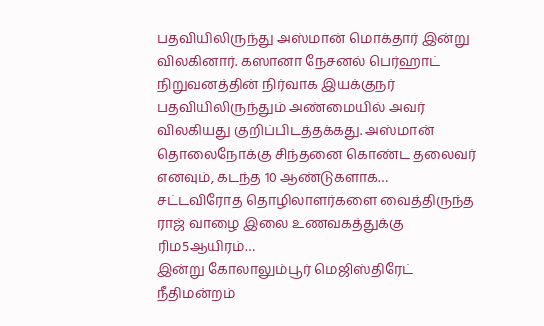பதவியிலிருந்து அஸ்மான் மொக்தார் இன்று விலகினார். கஸானா நேசனல் பெர்ஹாட் நிறுவனத்தின் நிர்வாக இயக்குநர் பதவியிலிருந்தும் அண்மையில் அவர் விலகியது குறிப்பிடத்தக்கது. அஸ்மான் தொலைநோக்கு சிந்தனை கொண்ட தலைவர் எனவும், கடந்த 10 ஆண்டுகளாக…
சட்டவிரோத தொழிலாளர்களை வைத்திருந்த ராஜ் வாழை இலை உணவகத்துக்கு ரிம5ஆயிரம்…
இன்று கோலாலும்பூர் மெஜிஸ்திரேட் நீதிமன்றம்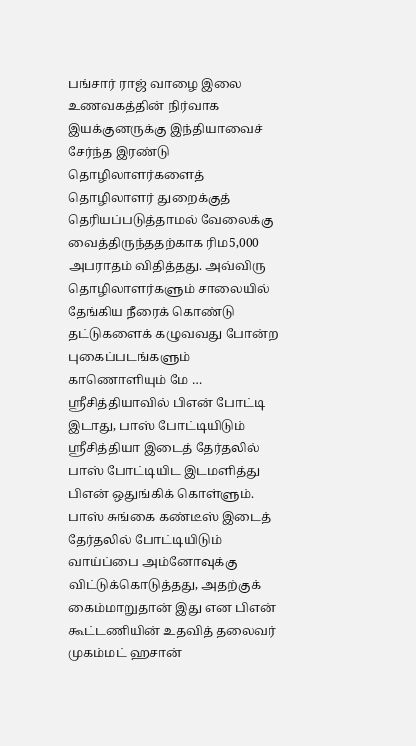பங்சார் ராஜ் வாழை இலை உணவகத்தின் நிர்வாக இயக்குனருக்கு இந்தியாவைச் சேர்ந்த இரண்டு தொழிலாளர்களைத் தொழிலாளர் துறைக்குத் தெரியப்படுத்தாமல் வேலைக்கு வைத்திருந்ததற்காக ரிம5,000 அபராதம் விதித்தது. அவ்விரு தொழிலாளர்களும் சாலையில் தேங்கிய நீரைக் கொண்டு தட்டுகளைக் கழுவவது போன்ற புகைப்படங்களும் காணொளியும் மே …
ஸ்ரீசித்தியாவில் பிஎன் போட்டி இடாது, பாஸ் போட்டியிடும்
ஸ்ரீசித்தியா இடைத் தேர்தலில் பாஸ் போட்டியிட இடமளித்து பிஎன் ஒதுங்கிக் கொள்ளும். பாஸ் சுங்கை கண்டீஸ் இடைத் தேர்தலில் போட்டியிடும் வாய்ப்பை அம்னோவுக்கு விட்டுக்கொடுத்தது, அதற்குக் கைம்மாறுதான் இது என பிஎன் கூட்டணியின் உதவித் தலைவர் முகம்மட் ஹசான்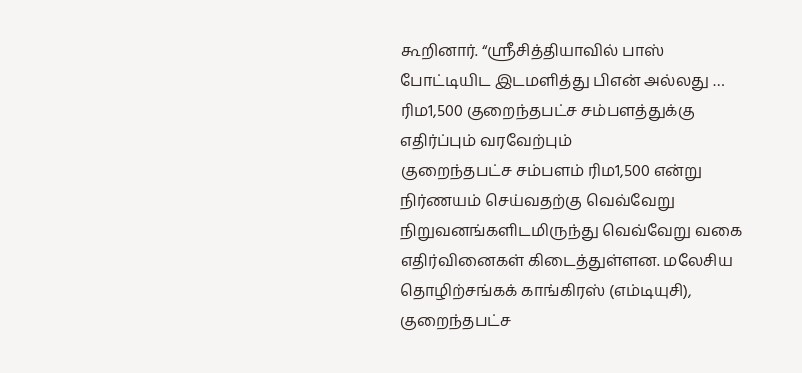கூறினார். “ஸ்ரீசித்தியாவில் பாஸ் போட்டியிட இடமளித்து பிஎன் அல்லது …
ரிம1,500 குறைந்தபட்ச சம்பளத்துக்கு எதிர்ப்பும் வரவேற்பும்
குறைந்தபட்ச சம்பளம் ரிம1,500 என்று நிர்ணயம் செய்வதற்கு வெவ்வேறு நிறுவனங்களிடமிருந்து வெவ்வேறு வகை எதிர்வினைகள் கிடைத்துள்ளன. மலேசிய தொழிற்சங்கக் காங்கிரஸ் (எம்டியுசி), குறைந்தபட்ச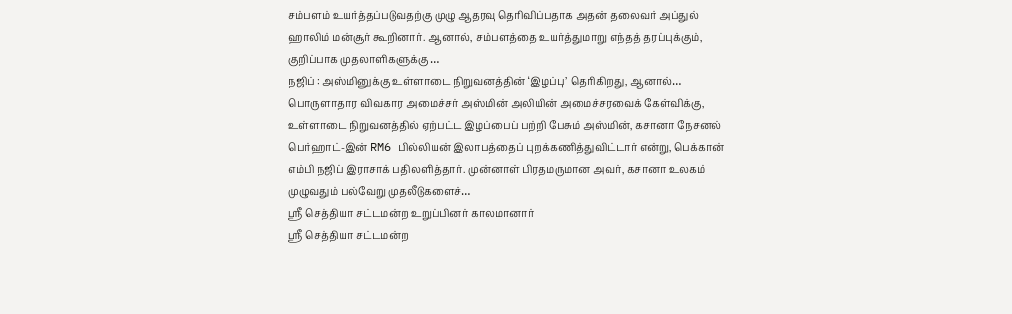சம்பளம் உயர்த்தப்படுவதற்கு முழு ஆதரவு தெரிவிப்பதாக அதன் தலைவர் அப்துல் ஹாலிம் மன்சூர் கூறினார். ஆனால், சம்பளத்தை உயர்த்துமாறு எந்தத் தரப்புக்கும், குறிப்பாக முதலாளிகளுக்கு …
நஜிப் : அஸ்மினுக்கு உள்ளாடை நிறுவனத்தின் ‘இழப்பு’ தெரிகிறது, ஆனால்…
பொருளாதார விவகார அமைச்சர் அஸ்மின் அலியின் அமைச்சரவைக் கேள்விக்கு, உள்ளாடை நிறுவனத்தில் ஏற்பட்ட இழப்பைப் பற்றி பேசும் அஸ்மின், கசானா நேசனல் பெர்ஹாட்-இன் RM6 பில்லியன் இலாபத்தைப் புறக்கணித்துவிட்டார் என்று, பெக்கான் எம்பி நஜிப் இராசாக் பதிலளித்தார். முன்னாள் பிரதமருமான அவர், கசானா உலகம் முழுவதும் பல்வேறு முதலீடுகளைச்…
ஶ்ரீ செத்தியா சட்டமன்ற உறுப்பினர் காலமானார்
ஶ்ரீ செத்தியா சட்டமன்ற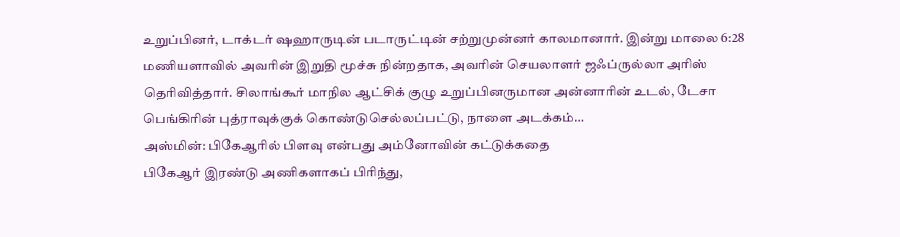உறுப்பினர், டாக்டர் ஷஹாருடின் படாருட்டின் சற்றுமுன்னர் காலமானார். இன்று மாலை 6:28 மணியளாவில் அவரின் இறுதி மூச்சு நின்றதாக, அவரின் செயலாளர் ஜஃப்ருல்லா அரிஸ் தெரிவித்தார். சிலாங்கூர் மாநில ஆட்சிக் குழு உறுப்பினருமான அன்னாரின் உடல், டேசா பெங்கிரின் புத்ராவுக்குக் கொண்டுசெல்லப்பட்டு, நாளை அடக்கம்…
அஸ்மின்: பிகேஆரில் பிளவு என்பது அம்னோவின் கட்டுக்கதை
பிகேஆர் இரண்டு அணிகளாகப் பிரிந்து,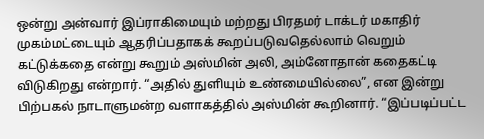ஒன்று அன்வார் இப்ராகிமையும் மற்றது பிரதமர் டாக்டர் மகாதிர் முகம்மட்டையும் ஆதரிப்பதாகக் கூறப்படுவதெல்லாம் வெறும் கட்டுக்கதை என்று கூறும் அஸ்மின் அலி, அம்னோதான் கதைகட்டி விடுகிறது என்றார். “அதில் துளியும் உண்மையில்லை”, என இன்று பிற்பகல் நாடாளுமன்ற வளாகத்தில் அஸ்மின் கூறினார். “இப்படிப்பட்ட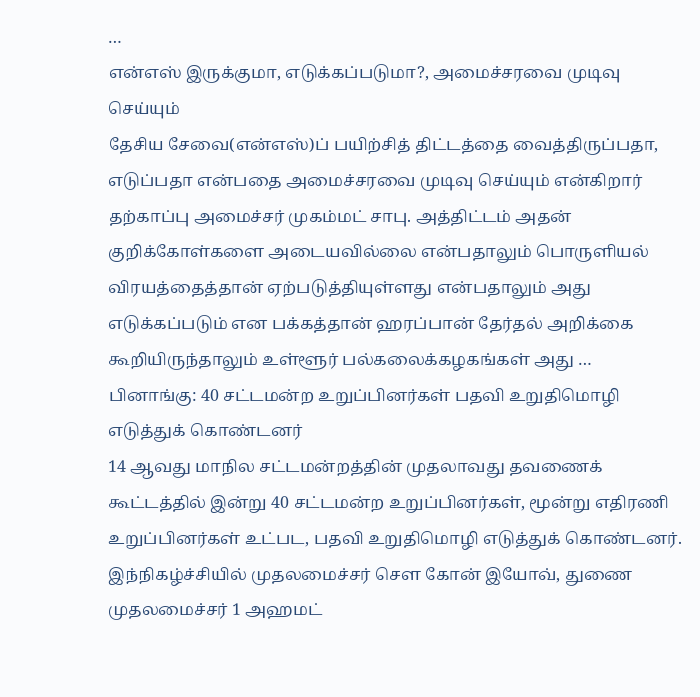…
என்எஸ் இருக்குமா, எடுக்கப்படுமா?, அமைச்சரவை முடிவு செய்யும்
தேசிய சேவை(என்எஸ்)ப் பயிற்சித் திட்டத்தை வைத்திருப்பதா, எடுப்பதா என்பதை அமைச்சரவை முடிவு செய்யும் என்கிறார் தற்காப்பு அமைச்சர் முகம்மட் சாபு. அத்திட்டம் அதன் குறிக்கோள்களை அடையவில்லை என்பதாலும் பொருளியல் விரயத்தைத்தான் ஏற்படுத்தியுள்ளது என்பதாலும் அது எடுக்கப்படும் என பக்கத்தான் ஹரப்பான் தேர்தல் அறிக்கை கூறியிருந்தாலும் உள்ளூர் பல்கலைக்கழகங்கள் அது …
பினாங்கு: 40 சட்டமன்ற உறுப்பினர்கள் பதவி உறுதிமொழி எடுத்துக் கொண்டனர்
14 ஆவது மாநில சட்டமன்றத்தின் முதலாவது தவணைக் கூட்டத்தில் இன்று 40 சட்டமன்ற உறுப்பினர்கள், மூன்று எதிரணி உறுப்பினர்கள் உட்பட, பதவி உறுதிமொழி எடுத்துக் கொண்டனர். இந்நிகழ்ச்சியில் முதலமைச்சர் சௌ கோன் இயோவ், துணை முதலமைச்சர் 1 அஹமட்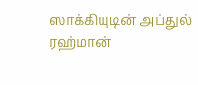ஸாக்கியுடின் அப்துல் ரஹ்மான்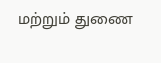மற்றும் துணை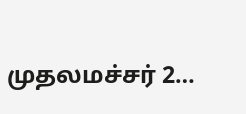முதலமச்சர் 2…